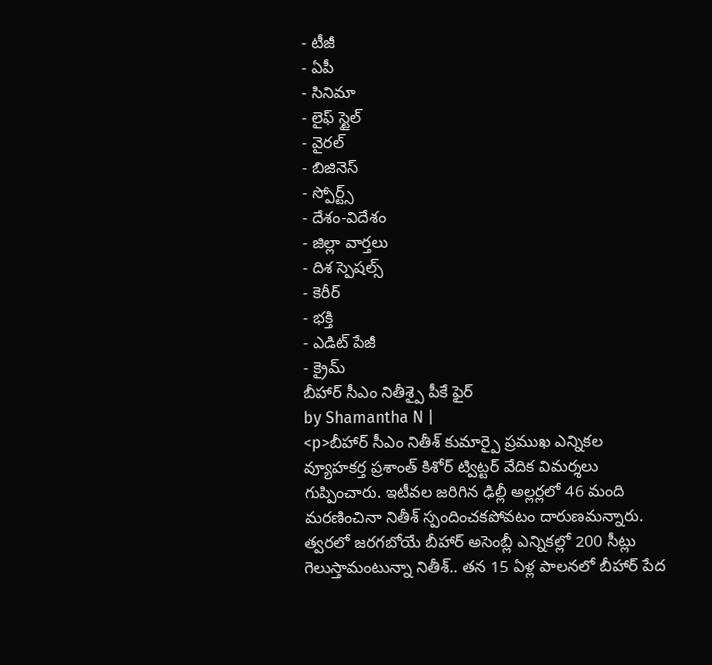- టీజీ
- ఏపీ
- సినిమా
- లైఫ్ స్టైల్
- వైరల్
- బిజినెస్
- స్పోర్ట్స్
- దేశం-విదేశం
- జిల్లా వార్తలు
- దిశ స్పెషల్స్
- కెరీర్
- భక్తి
- ఎడిట్ పేజీ
- క్రైమ్
బీహార్ సీఎం నితీశ్పై పీకే ఫైర్
by Shamantha N |
<p>బీహార్ సీఎం నితీశ్ కుమార్పై ప్రముఖ ఎన్నికల వ్యూహకర్త ప్రశాంత్ కిశోర్ ట్విట్టర్ వేదిక విమర్శలు గుప్పించారు. ఇటీవల జరిగిన ఢిల్లీ అల్లర్లలో 46 మంది మరణించినా నితీశ్ స్పందించకపోవటం దారుణమన్నారు. త్వరలో జరగబోయే బీహార్ అసెంబ్లీ ఎన్నికల్లో 200 సీట్లు గెలుస్తామంటున్నా నితీశ్.. తన 15 ఏళ్ల పాలనలో బీహార్ పేద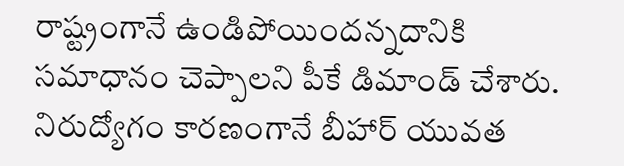రాష్ట్రంగానే ఉండిపోయిందన్నదానికి సమాధానం చెప్పాలని పీకే డిమాండ్ చేశారు. నిరుద్యోగం కారణంగానే బీహార్ యువత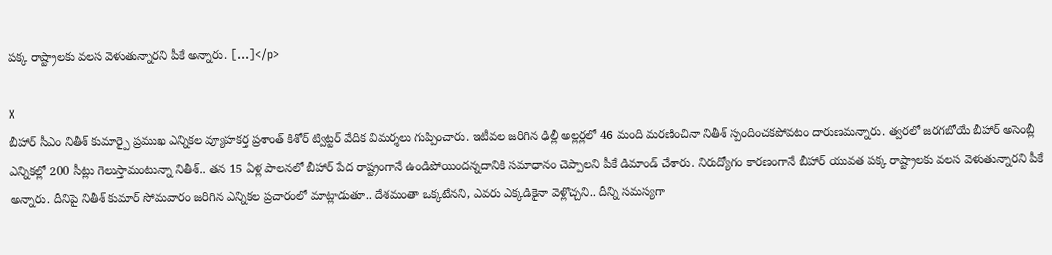పక్క రాష్ట్రాలకు వలస వెళుతున్నారని పీకే అన్నారు. […]</p>

X
బీహార్ సీఎం నితీశ్ కుమార్పై ప్రముఖ ఎన్నికల వ్యూహకర్త ప్రశాంత్ కిశోర్ ట్విట్టర్ వేదిక విమర్శలు గుప్పించారు. ఇటీవల జరిగిన ఢిల్లీ అల్లర్లలో 46 మంది మరణించినా నితీశ్ స్పందించకపోవటం దారుణమన్నారు. త్వరలో జరగబోయే బీహార్ అసెంబ్లీ ఎన్నికల్లో 200 సీట్లు గెలుస్తామంటున్నా నితీశ్.. తన 15 ఏళ్ల పాలనలో బీహార్ పేద రాష్ట్రంగానే ఉండిపోయిందన్నదానికి సమాధానం చెప్పాలని పీకే డిమాండ్ చేశారు. నిరుద్యోగం కారణంగానే బీహార్ యువత పక్క రాష్ట్రాలకు వలస వెళుతున్నారని పీకే అన్నారు. దీనిపై నితీశ్ కుమార్ సోమవారం జరిగిన ఎన్నికల ప్రచారంలో మాట్లాడుతూ.. దేశమంతా ఒక్కటేనని, ఎవరు ఎక్కడికైనా వెళ్లొచ్చని.. దీన్ని సమస్యగా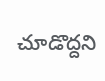చూడొద్దని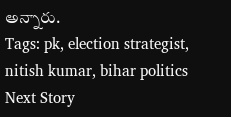అన్నారు.
Tags: pk, election strategist, nitish kumar, bihar politics
Next Story